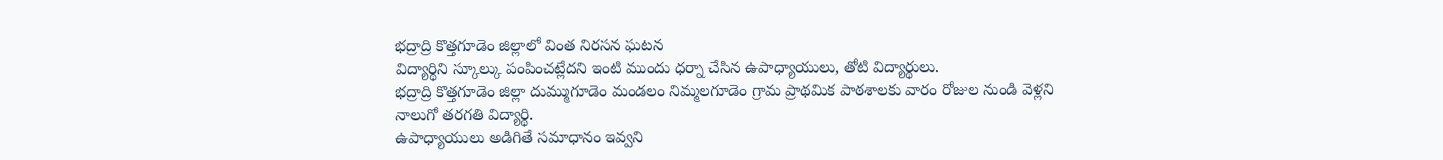భద్రాద్రి కొత్తగూడెం జిల్లాలో వింత నిరసన ఘటన
విద్యార్థిని స్కూల్కు పంపించట్లేదని ఇంటి ముందు ధర్నా చేసిన ఉపాధ్యాయులు, తోటి విద్యార్థులు.
భద్రాద్రి కొత్తగూడెం జిల్లా దుమ్ముగూడెం మండలం నిమ్మలగూడెం గ్రామ ప్రాథమిక పాఠశాలకు వారం రోజుల నుండి వెళ్లని నాలుగో తరగతి విద్యార్థి.
ఉపాధ్యాయులు అడిగితే సమాధానం ఇవ్వని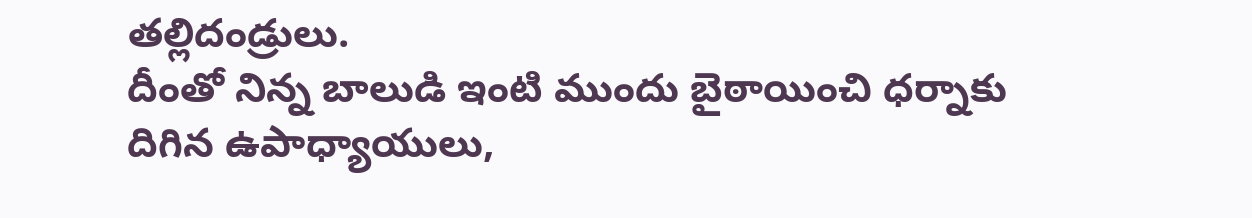తల్లిదండ్రులు.
దీంతో నిన్న బాలుడి ఇంటి ముందు బైఠాయించి ధర్నాకు దిగిన ఉపాధ్యాయులు,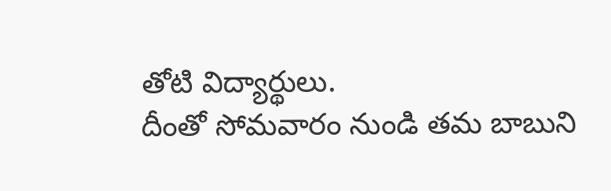తోటి విద్యార్థులు.
దీంతో సోమవారం నుండి తమ బాబుని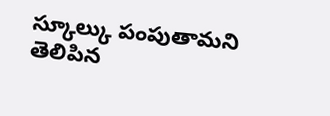స్కూల్కు పంపుతామని తెలిపిన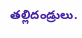తల్లిదండ్రులు.